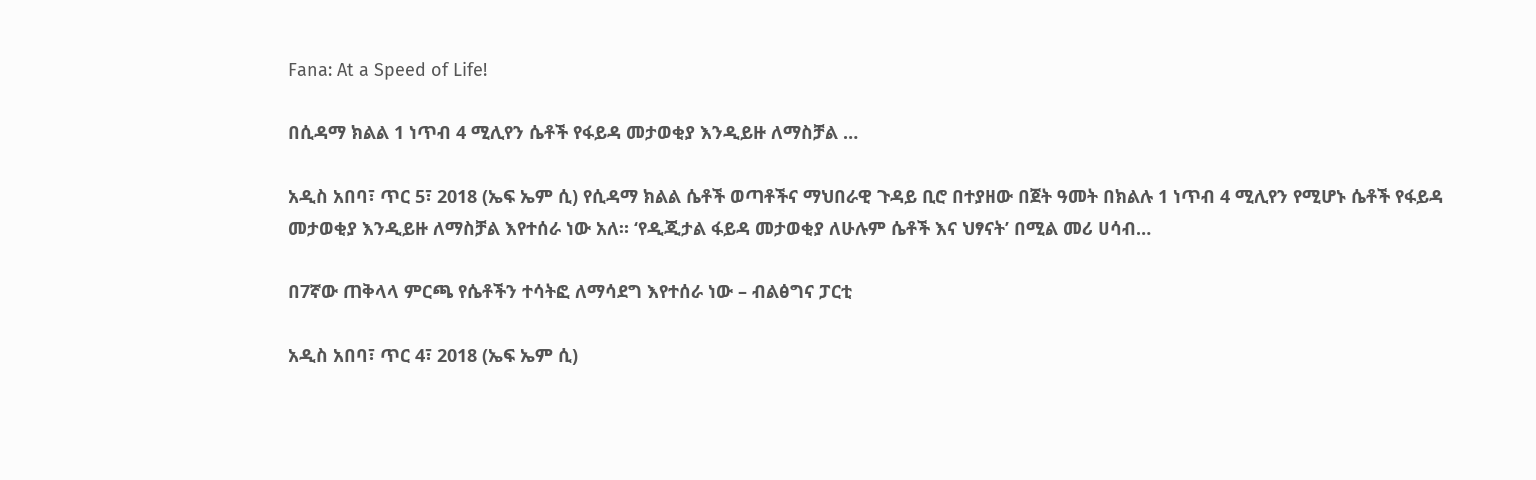Fana: At a Speed of Life!

በሲዳማ ክልል 1 ነጥብ 4 ሚሊየን ሴቶች የፋይዳ መታወቂያ እንዲይዙ ለማስቻል …

አዲስ አበባ፣ ጥር 5፣ 2018 (ኤፍ ኤም ሲ) የሲዳማ ክልል ሴቶች ወጣቶችና ማህበራዊ ጉዳይ ቢሮ በተያዘው በጀት ዓመት በክልሉ 1 ነጥብ 4 ሚሊየን የሚሆኑ ሴቶች የፋይዳ መታወቂያ እንዲይዙ ለማስቻል እየተሰራ ነው አለ። ‘የዲጂታል ፋይዳ መታወቂያ ለሁሉም ሴቶች እና ህፃናት’ በሚል መሪ ሀሳብ…

በ7ኛው ጠቅላላ ምርጫ የሴቶችን ተሳትፎ ለማሳደግ እየተሰራ ነው – ብልፅግና ፓርቲ

አዲስ አበባ፣ ጥር 4፣ 2018 (ኤፍ ኤም ሲ)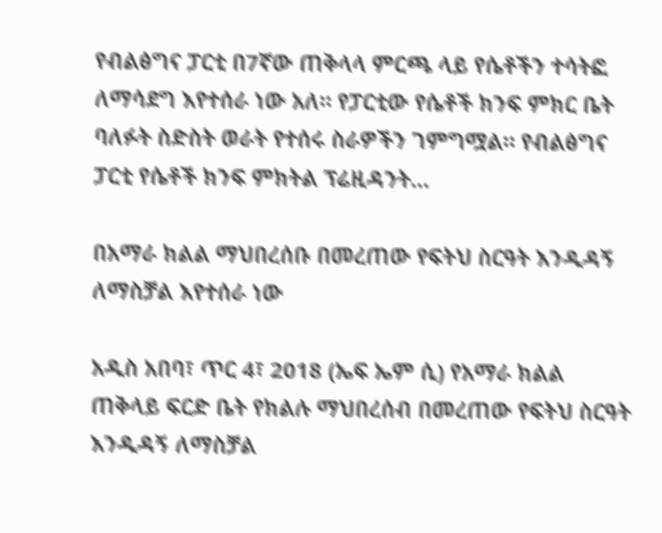የብልፅግና ፓርቲ በ7ኛው ጠቅላላ ምርጫ ላይ የሴቶችን ተሳትፎ ለማሳደግ እየተሰራ ነው አለ። የፓርቲው የሴቶች ክንፍ ምክር ቤት ባለፉት ስድስት ወራት የተሰሩ ስራዎችን ገምግሟል። የብልፅግና ፓርቲ የሴቶች ክንፍ ምክትል ፕሬዚዳንት…

በአማራ ክልል ማህበረሰቡ በመረጠው የፍትህ ስርዓት እንዲዳኝ ለማስቻል እየተሰራ ነው

አዲስ አበባ፣ ጥር 4፣ 2018 (ኤፍ ኤም ሲ) የአማራ ክልል ጠቅላይ ፍርድ ቤት የክልሉ ማህበረሰብ በመረጠው የፍትህ ስርዓት እንዲዳኝ ለማስቻል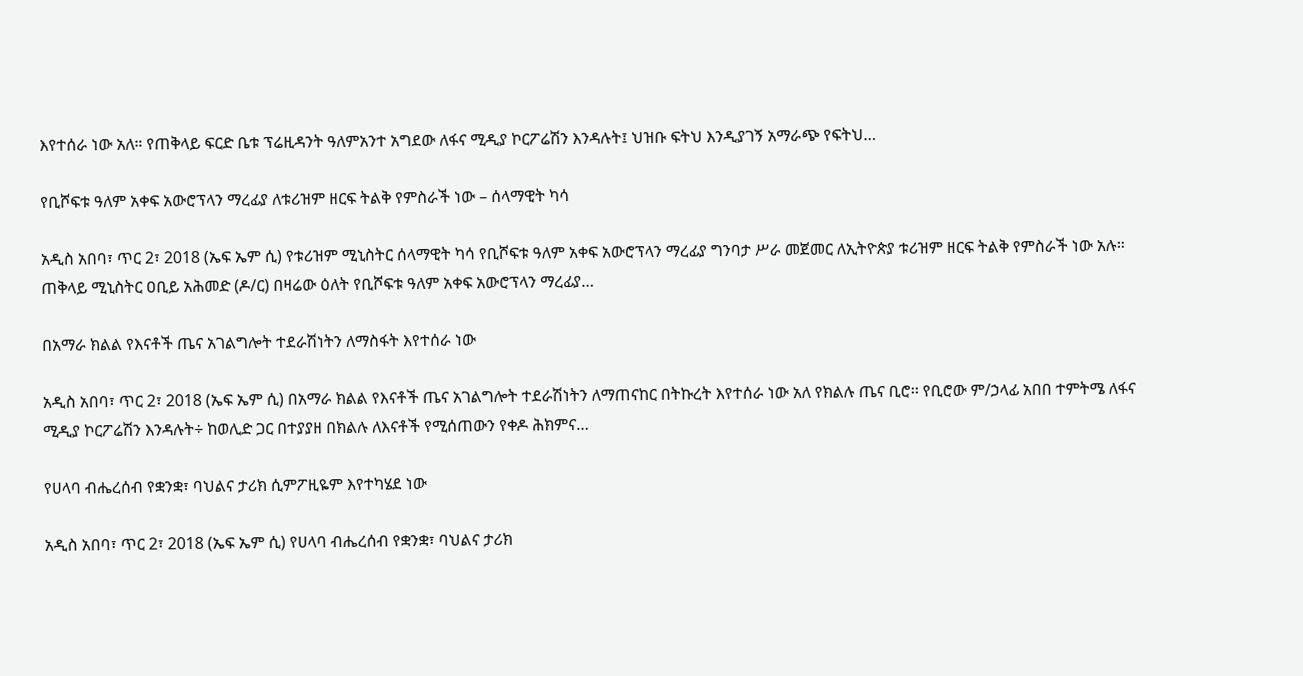እየተሰራ ነው አለ። የጠቅላይ ፍርድ ቤቱ ፕሬዚዳንት ዓለምአንተ አግደው ለፋና ሚዲያ ኮርፖሬሽን እንዳሉት፤ ህዝቡ ፍትህ እንዲያገኝ አማራጭ የፍትህ…

የቢሾፍቱ ዓለም አቀፍ አውሮፕላን ማረፊያ ለቱሪዝም ዘርፍ ትልቅ የምስራች ነው – ሰላማዊት ካሳ

አዲስ አበባ፣ ጥር 2፣ 2018 (ኤፍ ኤም ሲ) የቱሪዝም ሚኒስትር ሰላማዊት ካሳ የቢሾፍቱ ዓለም አቀፍ አውሮፕላን ማረፊያ ግንባታ ሥራ መጀመር ለኢትዮጵያ ቱሪዝም ዘርፍ ትልቅ የምስራች ነው አሉ። ጠቅላይ ሚኒስትር ዐቢይ አሕመድ (ዶ/ር) በዛሬው ዕለት የቢሾፍቱ ዓለም አቀፍ አውሮፕላን ማረፊያ…

በአማራ ክልል የእናቶች ጤና አገልግሎት ተደራሽነትን ለማስፋት እየተሰራ ነው

አዲስ አበባ፣ ጥር 2፣ 2018 (ኤፍ ኤም ሲ) በአማራ ክልል የእናቶች ጤና አገልግሎት ተደራሽነትን ለማጠናከር በትኩረት እየተሰራ ነው አለ የክልሉ ጤና ቢሮ፡፡ የቢሮው ም/ኃላፊ አበበ ተምትሜ ለፋና ሚዲያ ኮርፖሬሽን እንዳሉት÷ ከወሊድ ጋር በተያያዘ በክልሉ ለእናቶች የሚሰጠውን የቀዶ ሕክምና…

የሀላባ ብሔረሰብ የቋንቋ፣ ባህልና ታሪክ ሲምፖዚዬም እየተካሄደ ነው

አዲስ አበባ፣ ጥር 2፣ 2018 (ኤፍ ኤም ሲ) የሀላባ ብሔረሰብ የቋንቋ፣ ባህልና ታሪክ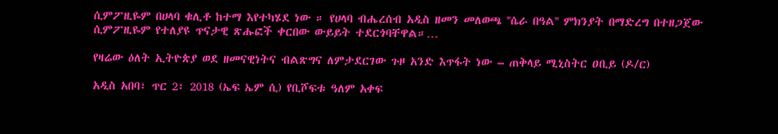ሲምፖዚዬም በሀላባ ቁሊቶ ከተማ እየተካሄደ ነው ። የሀላባ ብሔረሰብ አዲስ ዘመን መለወጫ ''ሴራ በዓል'' ምክንያት በማድረግ በተዘጋጀው ሲምፖዚዬም የተለያዩ ጥናታዊ ጽሑፎች ቀርበው ውይይት ተደርጎባቸዋል።…

የዛሬው ዕለት ኢትዮጵያ ወደ ዘመናዊነትና ብልጽግና ለምታደርገው ጉዞ አንድ እጥፋት ነው – ጠቅላይ ሚኒስትር ዐቢይ (ዶ/ር)

አዲስ አበባ፣ ጥር 2፣ 2018 (ኤፍ ኤም ሲ) የቢሾፍቱ ዓለም አቀፍ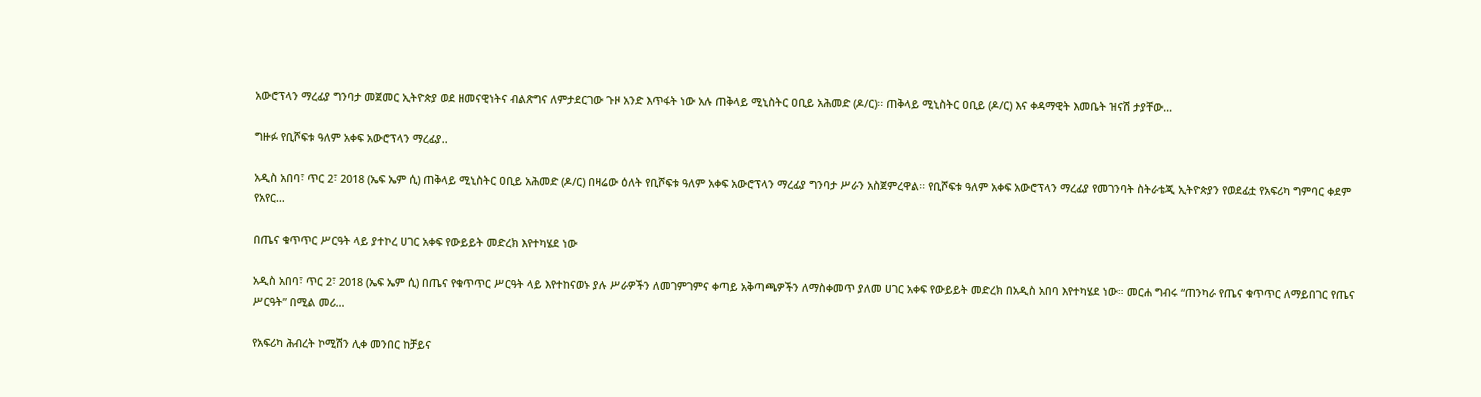አውሮፕላን ማረፊያ ግንባታ መጀመር ኢትዮጵያ ወደ ዘመናዊነትና ብልጽግና ለምታደርገው ጉዞ አንድ እጥፋት ነው አሉ ጠቅላይ ሚኒስትር ዐቢይ አሕመድ (ዶ/ር)፡፡ ጠቅላይ ሚኒስትር ዐቢይ (ዶ/ር) እና ቀዳማዊት እመቤት ዝናሽ ታያቸው…

ግዙፉ የቢሾፍቱ ዓለም አቀፍ አውሮፕላን ማረፊያ..

አዲስ አበባ፣ ጥር 2፣ 2018 (ኤፍ ኤም ሲ) ጠቅላይ ሚኒስትር ዐቢይ አሕመድ (ዶ/ር) በዛሬው ዕለት የቢሾፍቱ ዓለም አቀፍ አውሮፕላን ማረፊያ ግንባታ ሥራን አስጀምረዋል፡፡ የቢሾፍቱ ዓለም አቀፍ አውሮፕላን ማረፊያ የመገንባት ስትራቴጂ ኢትዮጵያን የወደፊቷ የአፍሪካ ግምባር ቀደም የአየር…

በጤና ቁጥጥር ሥርዓት ላይ ያተኮረ ሀገር አቀፍ የውይይት መድረክ እየተካሄደ ነው

አዲስ አበባ፣ ጥር 2፣ 2018 (ኤፍ ኤም ሲ) በጤና የቁጥጥር ሥርዓት ላይ እየተከናወኑ ያሉ ሥራዎችን ለመገምገምና ቀጣይ አቅጣጫዎችን ለማስቀመጥ ያለመ ሀገር አቀፍ የውይይት መድረክ በአዲስ አበባ እየተካሄደ ነው። መርሐ ግብሩ “ጠንካራ የጤና ቁጥጥር ለማይበገር የጤና ሥርዓት” በሚል መሪ…

የአፍሪካ ሕብረት ኮሚሽን ሊቀ መንበር ከቻይና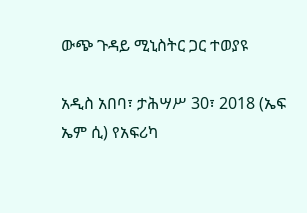ውጭ ጉዳይ ሚኒስትር ጋር ተወያዩ

አዲስ አበባ፣ ታሕሣሥ 30፣ 2018 (ኤፍ ኤም ሲ) የአፍሪካ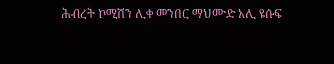ሕብረት ኮሚሽን ሊቀ መንበር ማህሙድ አሊ ዩሱፍ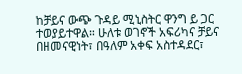ከቻይና ውጭ ጉዳይ ሚኒስትር ዋንግ ይ ጋር ተወያይተዋል። ሁለቱ ወገኖች አፍሪካና ቻይና በዘመናዊነት፣ በዓለም አቀፍ አስተዳደር፣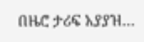በዜሮ ታሪፍ አያያዝ…